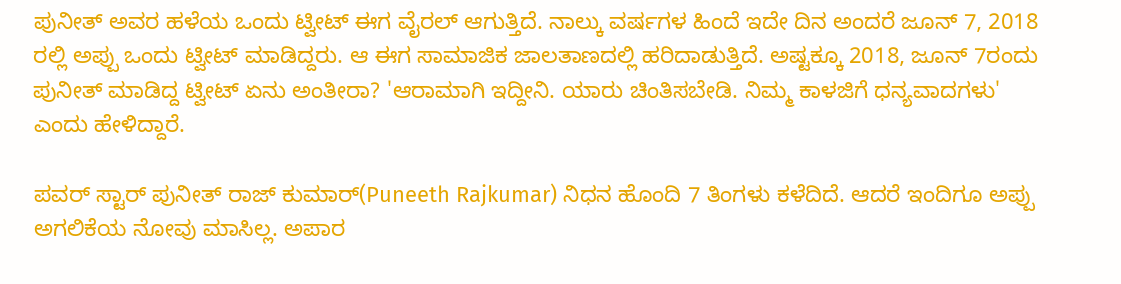ಪುನೀತ್ ಅವರ ಹಳೆಯ ಒಂದು ಟ್ವೀಟ್ ಈಗ ವೈರಲ್ ಆಗುತ್ತಿದೆ. ನಾಲ್ಕು ವರ್ಷಗಳ ಹಿಂದೆ ಇದೇ ದಿನ ಅಂದರೆ ಜೂನ್ 7, 2018 ರಲ್ಲಿ ಅಪ್ಪು ಒಂದು ಟ್ವೀಟ್ ಮಾಡಿದ್ದರು. ಆ ಈಗ ಸಾಮಾಜಿಕ ಜಾಲತಾಣದಲ್ಲಿ ಹರಿದಾಡುತ್ತಿದೆ. ಅಷ್ಟಕ್ಕೂ 2018, ಜೂನ್ 7ರಂದು ಪುನೀತ್ ಮಾಡಿದ್ದ ಟ್ವೀಟ್ ಏನು ಅಂತೀರಾ? 'ಆರಾಮಾಗಿ ಇದ್ದೀನಿ. ಯಾರು ಚಿಂತಿಸಬೇಡಿ. ನಿಮ್ಮ ಕಾಳಜಿಗೆ ಧನ್ಯವಾದಗಳು' ಎಂದು ಹೇಳಿದ್ದಾರೆ.

ಪವರ್ ಸ್ಟಾರ್ ಪುನೀತ್ ರಾಜ್ ಕುಮಾರ್(Puneeth Rajkumar) ನಿಧನ ಹೊಂದಿ 7 ತಿಂಗಳು ಕಳೆದಿದೆ. ಆದರೆ ಇಂದಿಗೂ ಅಪ್ಪು ಅಗಲಿಕೆಯ ನೋವು ಮಾಸಿಲ್ಲ. ಅಪಾರ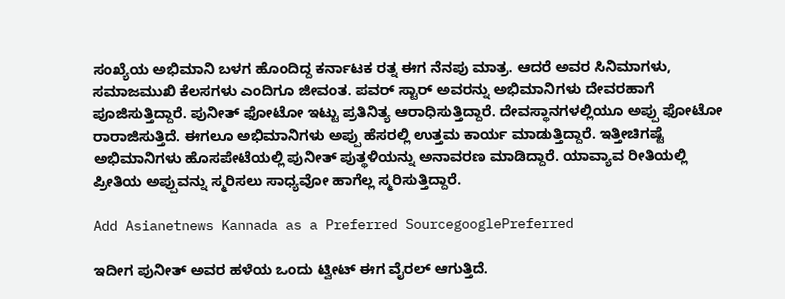ಸಂಖ್ಯೆಯ ಅಭಿಮಾನಿ ಬಳಗ ಹೊಂದಿದ್ದ ಕರ್ನಾಟಕ ರತ್ನ ಈಗ ನೆನಪು ಮಾತ್ರ. ಆದರೆ ಅವರ ಸಿನಿಮಾಗಳು, ಸಮಾಜಮುಖಿ ಕೆಲಸಗಳು ಎಂದಿಗೂ ಜೀವಂತ. ಪವರ್ ಸ್ಟಾರ್ ಅವರನ್ನು ಅಭಿಮಾನಿಗಳು ದೇವರಹಾಗೆ ಪೂಜಿಸುತ್ತಿದ್ದಾರೆ. ಪುನೀತ್ ಫೋಟೋ ಇಟ್ಟು ಪ್ರತಿನಿತ್ಯ ಆರಾಧಿಸುತ್ತಿದ್ದಾರೆ. ದೇವಸ್ಥಾನಗಳಲ್ಲಿಯೂ ಅಪ್ಪು ಫೋಟೋ ರಾರಾಜಿಸುತ್ತಿದೆ. ಈಗಲೂ ಅಭಿಮಾನಿಗಳು ಅಪ್ಪು ಹೆಸರಲ್ಲಿ ಉತ್ತಮ ಕಾರ್ಯ ಮಾಡುತ್ತಿದ್ದಾರೆ. ಇತ್ತೀಚಿಗಷ್ಟೆ ಅಭಿಮಾನಿಗಳು ಹೊಸಪೇಟೆಯಲ್ಲಿ ಪುನೀತ್ ಪುತ್ಥಳಿಯನ್ನು ಅನಾವರಣ ಮಾಡಿದ್ದಾರೆ. ಯಾವ್ಯಾವ ರೀತಿಯಲ್ಲಿ ಪ್ರೀತಿಯ ಅಪ್ಪುವನ್ನು ಸ್ಮರಿಸಲು ಸಾಧ್ಯವೋ ಹಾಗೆಲ್ಲ ಸ್ಮರಿಸುತ್ತಿದ್ದಾರೆ.

Add Asianetnews Kannada as a Preferred SourcegooglePreferred

ಇದೀಗ ಪುನೀತ್ ಅವರ ಹಳೆಯ ಒಂದು ಟ್ವೀಟ್ ಈಗ ವೈರಲ್ ಆಗುತ್ತಿದೆ.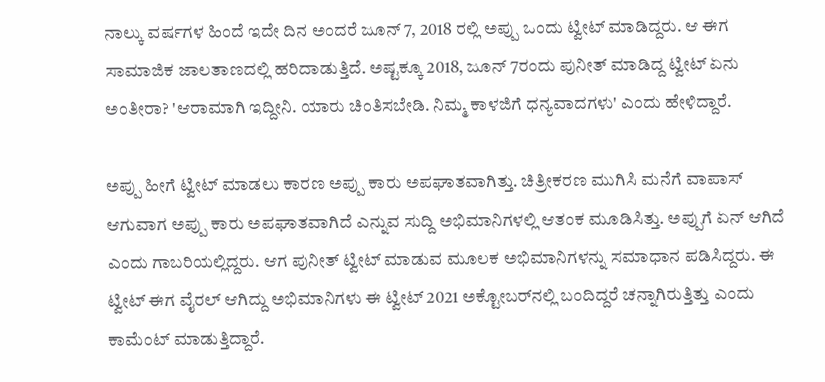ನಾಲ್ಕು ವರ್ಷಗಳ ಹಿಂದೆ ಇದೇ ದಿನ ಅಂದರೆ ಜೂನ್ 7, 2018 ರಲ್ಲಿ ಅಪ್ಪು ಒಂದು ಟ್ವೀಟ್ ಮಾಡಿದ್ದರು. ಆ ಈಗ ಸಾಮಾಜಿಕ ಜಾಲತಾಣದಲ್ಲಿ ಹರಿದಾಡುತ್ತಿದೆ. ಅಷ್ಟಕ್ಕೂ 2018, ಜೂನ್ 7ರಂದು ಪುನೀತ್ ಮಾಡಿದ್ದ ಟ್ವೀಟ್ ಏನು ಅಂತೀರಾ? 'ಆರಾಮಾಗಿ ಇದ್ದೀನಿ. ಯಾರು ಚಿಂತಿಸಬೇಡಿ. ನಿಮ್ಮ ಕಾಳಜಿಗೆ ಧನ್ಯವಾದಗಳು' ಎಂದು ಹೇಳಿದ್ದಾರೆ.

ಅಪ್ಪು ಹೀಗೆ ಟ್ವೀಟ್ ಮಾಡಲು ಕಾರಣ ಅಪ್ಪು ಕಾರು ಅಪಘಾತವಾಗಿತ್ತು. ಚಿತ್ರೀಕರಣ ಮುಗಿಸಿ ಮನೆಗೆ ವಾಪಾಸ್ ಆಗುವಾಗ ಅಪ್ಪು ಕಾರು ಅಪಘಾತವಾಗಿದೆ ಎನ್ನುವ ಸುದ್ದಿ ಅಭಿಮಾನಿಗಳಲ್ಲಿ ಆತಂಕ ಮೂಡಿಸಿತ್ತು. ಅಪ್ಪುಗೆ ಏನ್ ಆಗಿದೆ ಎಂದು ಗಾಬರಿಯಲ್ಲಿದ್ದರು. ಆಗ ಪುನೀತ್ ಟ್ವೀಟ್ ಮಾಡುವ ಮೂಲಕ ಅಭಿಮಾನಿಗಳನ್ನು ಸಮಾಧಾನ ಪಡಿಸಿದ್ದರು. ಈ ಟ್ವೀಟ್ ಈಗ ವೈರಲ್ ಆಗಿದ್ದು ಅಭಿಮಾನಿಗಳು ಈ ಟ್ವೀಟ್ 2021 ಅಕ್ಟೋಬರ್‌ನಲ್ಲಿ ಬಂದಿದ್ದರೆ ಚನ್ನಾಗಿರುತ್ತಿತ್ತು ಎಂದು ಕಾಮೆಂಟ್ ಮಾಡುತ್ತಿದ್ದಾರೆ.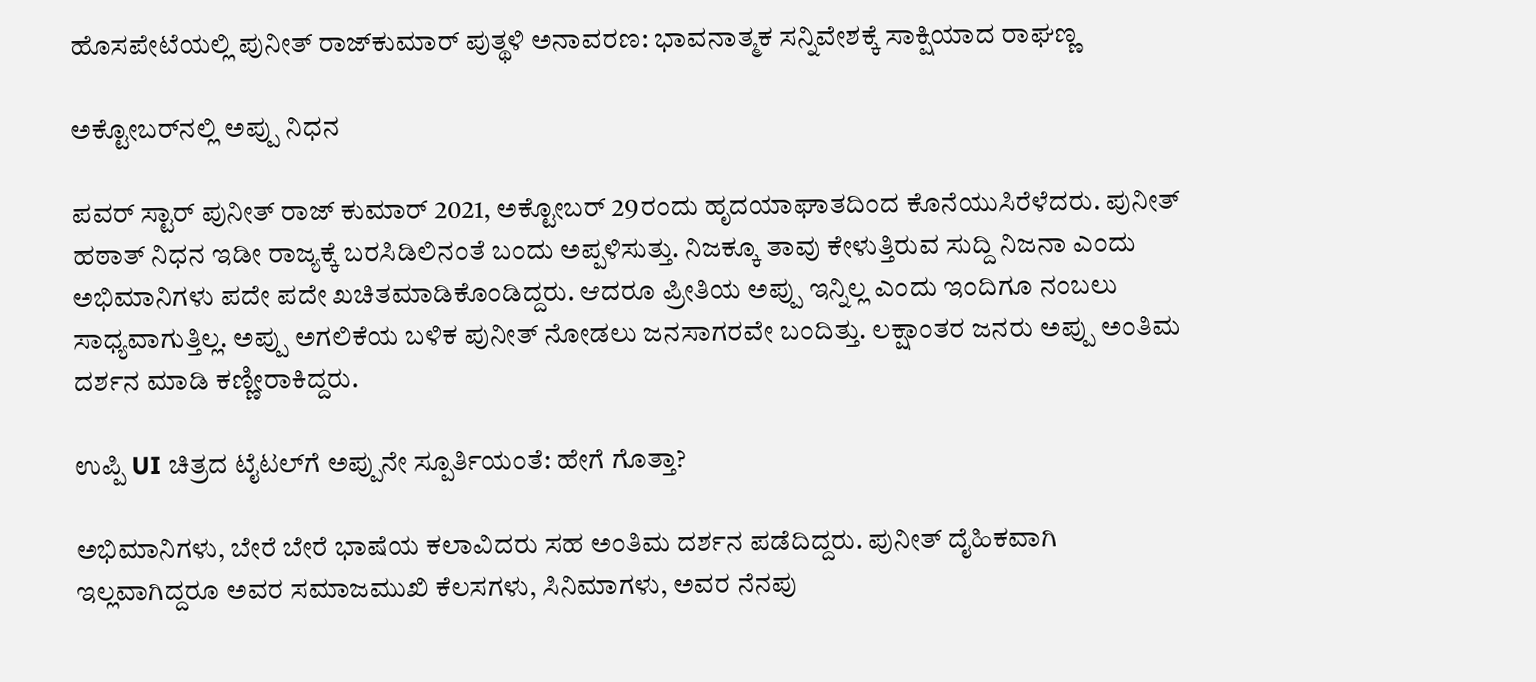ಹೊಸಪೇಟೆಯಲ್ಲಿ ಪುನೀತ್ ರಾಜ್‌ಕುಮಾರ್ ಪುತ್ಥಳಿ ಅನಾವರಣ: ಭಾವನಾತ್ಮಕ ಸನ್ನಿವೇಶಕ್ಕೆ ಸಾಕ್ಷಿಯಾದ ರಾಘಣ್ಣ

ಅಕ್ಟೋಬರ್‌ನಲ್ಲಿ ಅಪ್ಪು ನಿಧನ

ಪವರ್ ಸ್ಟಾರ್ ಪುನೀತ್ ರಾಜ್ ಕುಮಾರ್ 2021, ಅಕ್ಟೋಬರ್ 29ರಂದು ಹೃದಯಾಘಾತದಿಂದ ಕೊನೆಯುಸಿರೆಳೆದರು. ಪುನೀತ್ ಹಠಾತ್ ನಿಧನ ಇಡೀ ರಾಜ್ಯಕ್ಕೆ ಬರಸಿಡಿಲಿನಂತೆ ಬಂದು ಅಪ್ಪಳಿಸುತ್ತು. ನಿಜಕ್ಕೂ ತಾವು ಕೇಳುತ್ತಿರುವ ಸುದ್ದಿ ನಿಜನಾ ಎಂದು ಅಭಿಮಾನಿಗಳು ಪದೇ ಪದೇ ಖಚಿತಮಾಡಿಕೊಂಡಿದ್ದರು. ಆದರೂ ಪ್ರೀತಿಯ ಅಪ್ಪು ಇನ್ನಿಲ್ಲ ಎಂದು ಇಂದಿಗೂ ನಂಬಲು ಸಾಧ್ಯವಾಗುತ್ತಿಲ್ಲ. ಅಪ್ಪು ಅಗಲಿಕೆಯ ಬಳಿಕ ಪುನೀತ್ ನೋಡಲು ಜನಸಾಗರವೇ ಬಂದಿತ್ತು. ಲಕ್ಷಾಂತರ ಜನರು ಅಪ್ಪು ಅಂತಿಮ ದರ್ಶನ ಮಾಡಿ ಕಣ್ಣೀರಾಕಿದ್ದರು.

ಉಪ್ಪಿ UI ಚಿತ್ರದ ಟೈಟಲ್‌ಗೆ ಅಪ್ಪುನೇ ಸ್ಪೂರ್ತಿಯಂತೆ: ಹೇಗೆ ಗೊತ್ತಾ?

ಅಭಿಮಾನಿಗಳು, ಬೇರೆ ಬೇರೆ ಭಾಷೆಯ ಕಲಾವಿದರು ಸಹ ಅಂತಿಮ ದರ್ಶನ ಪಡೆದಿದ್ದರು. ಪುನೀತ್ ದೈಹಿಕವಾಗಿ ಇಲ್ಲವಾಗಿದ್ದರೂ ಅವರ ಸಮಾಜಮುಖಿ ಕೆಲಸಗಳು, ಸಿನಿಮಾಗಳು, ಅವರ ನೆನಪು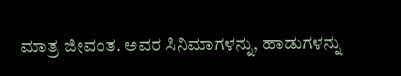ಮಾತ್ರ ಜೀವಂತ. ಅವರ ಸಿನಿಮಾಗಳನ್ನು, ಹಾಡುಗಳನ್ನು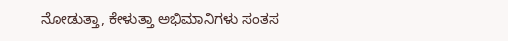ನೋಡುತ್ತಾ, ಕೇಳುತ್ತಾ ಅಭಿಮಾನಿಗಳು ಸಂತಸ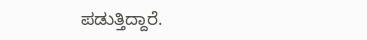ಪಡುತ್ತಿದ್ದಾರೆ.